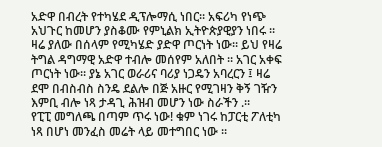አድዋ በብረት የተካሄደ ዲፕሎማሲ ነበር። አፍሪካ የነጭ አህጉር ከመሆን ያስቆሙ የምኒልክ ኢትዮጵያዊያን ነበሩ ።
ዛሬ ያለው በሰላም የሚካሄድ ያድዋ ጦርነት ነው። ይህ የዛሬ ትግል ዳግማዊ አድዋ ተብሎ መሰየም አለበት ። አገር አቀፍ ጦርነት ነው። ያኔ አገር ወራሪና ባሪያ ነጋዴን አባረርን ፤ ዛሬ ደሞ በብስብስ ስንዴ ደልሎ በጅ አዙር የሚገዛን ቅኝ ገዥን እምቢ ብሎ ነጻ ታዳጊ ሕዝብ መሆን ነው ስራችን .።
የፒፒ መግለጫ በጣም ጥሩ ነው! ቁም ነገሩ ከፓርቲ ፖለቲካ ነጻ በሆነ መንፈስ መሬት ላይ መተግበር ነው ።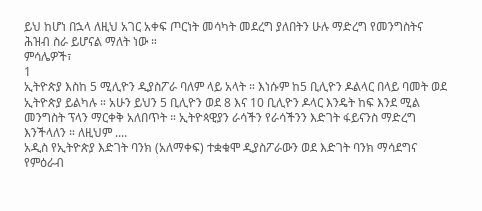ይህ ከሆነ በኋላ ለዚህ አገር አቀፍ ጦርነት መሳካት መደረግ ያለበትን ሁሉ ማድረግ የመንግስትና ሕዝብ ስራ ይሆናል ማለት ነው ።
ምሳሌዎች፣
1
ኢትዮጵያ እስከ 5 ሚሊዮን ዲያስፖራ ባለም ላይ አላት ። እነሱም ከ5 ቢሊዮን ዶልላር በላይ ባመት ወደ ኢትዮጵያ ይልካሉ ። አሁን ይህን 5 ቢሊዮን ወደ 8 እና 10 ቢሊዮን ዶላር እንዴት ከፍ እንደ ሚል መንግስት ፕላን ማርቀቅ አለበጥት ። ኢትዮጳዊያን ራሳችን የራሳችንን እድገት ፋይናንስ ማድረግ እንችላለን ። ለዚህም ....
አዲስ የኢትዮጵያ እድገት ባንክ (አለማቀፍ) ተቋቁሞ ዲያስፖራውን ወደ እድገት ባንክ ማሳደግና የምዕራብ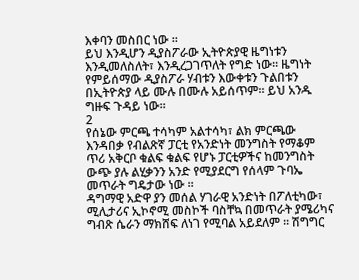እቀባን መስበር ነው ።
ይህ እንዲሆን ዲያስፖራው ኢትዮጵያዊ ዜግነቱን እንዲመለስለት፣ እንዲረጋገጥለት የግድ ነው። ዜግነት የምይሰማው ዲያስፖራ ሃብቱን እውቀቱን ጉልበቱን በኢትዮጵያ ላይ ሙሉ በሙሉ አይሰጥም። ይህ አንዱ ግዙፍ ጉዳይ ነው።
2
የሰኔው ምርጫ ተሳካም አልተሳካ፣ ልክ ምርጫው እንዳበቃ የብልጽኛ ፓርቲ የአንድነት መንግስት የማቆም ጥሪ አቅርቦ ቁልፍ ቁልፍ የሆኑ ፓርቲዎችና ከመንግስት ውጭ ያሉ ልሂቃንን አንድ የሚያደርግ የሰላም ጉባኤ መጥራት ግዴታው ነው ።
ዳግማዊ አድዋ ያን መሰል ሃገራዊ አንድነት በፖለቲካው፣ ሚሊታሪና ኢኮኖሚ መስኮች ባስቸኳ በመጥራት ያሜሪካና ግብጽ ሴራን ማክሸፍ ለነገ የሚባል አይደለም ። ሽግግር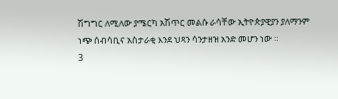ሽግግር ለሚለው ያሜርካ አሽጥር መልሱ ራሳቸው ኢትዮጵያዊያን ያለማንም ነጭ ሰብሳቢና አስታራቂ እንደ ህጻን ሳንታዘዝ አንድ መሆን ነው ።
3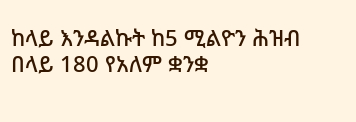ከላይ እንዳልኩት ከ5 ሚልዮን ሕዝብ በላይ 180 የአለም ቋንቋ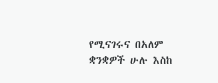የሚናገሩና በአለም ቋንቋዎች ሁሉ እስከ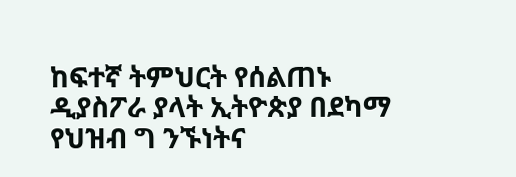ከፍተኛ ትምህርት የሰልጠኑ ዲያስፖራ ያላት ኢትዮጵያ በደካማ የህዝብ ግ ንኙነትና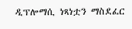ዲፕሎማሲ ነጻነቷን ማስደፈር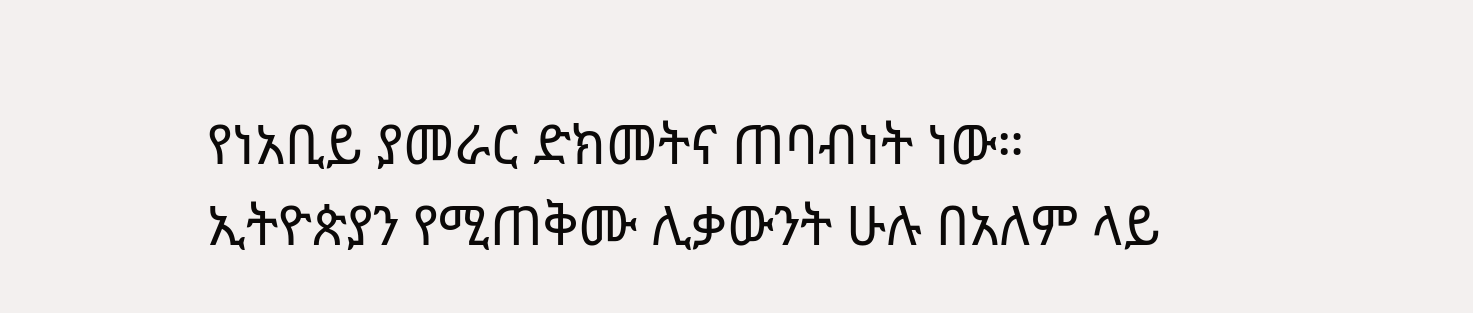የነአቢይ ያመራር ድክመትና ጠባብነት ነው።
ኢትዮጵያን የሚጠቅሙ ሊቃውንት ሁሉ በአለም ላይ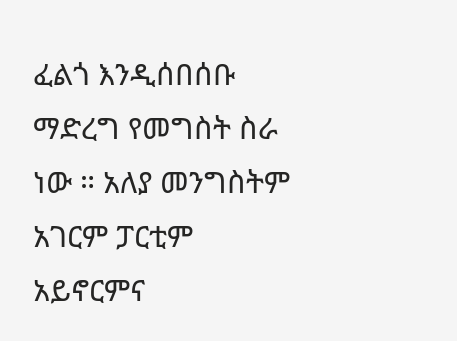ፈልጎ እንዲሰበሰቡ ማድረግ የመግስት ስራ ነው ። አለያ መንግስትም አገርም ፓርቲም አይኖርምና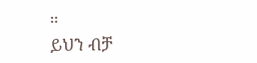።
ይህን ብቻ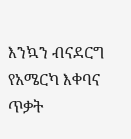እንኳን ብናደርግ የአሜርካ እቀባና ጥቃት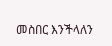መስበር እንችላለን